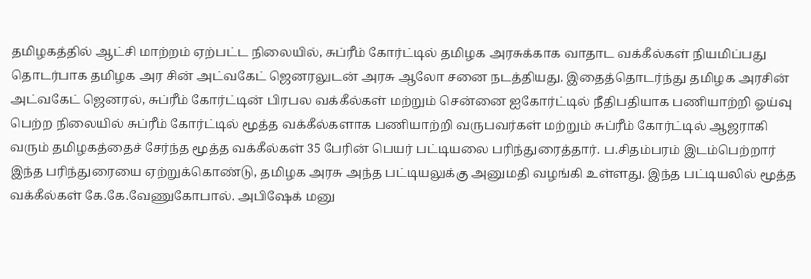தமிழகத்தில் ஆட்சி மாற்றம் ஏற்பட்ட நிலையில், சுப்ரீம் கோர்ட்டில் தமிழக அரசுக்காக வாதாட வக்கீல்கள் நியமிப்பது தொடர்பாக தமிழக அர சின் அட்வகேட் ஜெனரலுடன் அரசு ஆலோ சனை நடத்தியது. இதைத்தொடர்ந்து தமிழக அரசின் அட்வகேட் ஜெனரல், சுப்ரீம் கோர்ட்டின் பிரபல வக்கீல்கள் மற்றும் சென்னை ஐகோர்ட்டில் நீதிபதியாக பணியாற்றி ஓய்வு பெற்ற நிலையில் சுப்ரீம் கோர்ட்டில் மூத்த வக்கீல்களாக பணியாற்றி வருபவர்கள் மற்றும் சுப்ரீம் கோர்ட்டில் ஆஜராகி வரும் தமிழகத்தைச் சேர்ந்த மூத்த வக்கீல்கள் 35 பேரின் பெயர் பட்டியலை பரிந்துரைத்தார். ப.சிதம்பரம் இடம்பெற்றார் இந்த பரிந்துரையை ஏற்றுக்கொண்டு, தமிழக அரசு அந்த பட்டியலுக்கு அனுமதி வழங்கி உள்ளது. இந்த பட்டியலில் மூத்த வக்கீல்கள் கே.கே.வேணுகோபால். அபிஷேக் மனு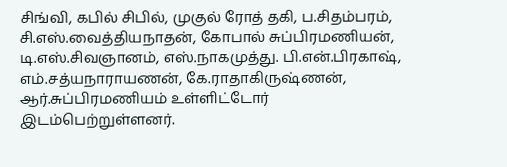சிங்வி, கபில் சிபில், முகுல் ரோத் தகி, ப.சிதம்பரம், சி.எஸ்.வைத்தியநாதன், கோபால் சுப்பிரமணியன், டி.எஸ்.சிவஞானம், எஸ்.நாகமுத்து. பி.என்.பிரகாஷ், எம்.சத்யநாராயணன், கே.ராதாகிருஷ்ணன், ஆர்.சுப்பிரமணியம் உள்ளிட்டோர் இடம்பெற்றுள்ளனர்.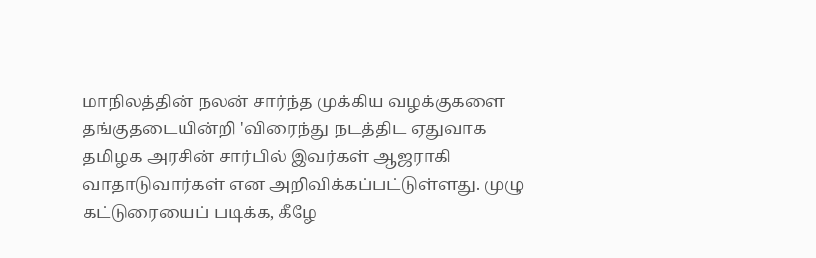மாநிலத்தின் நலன் சார்ந்த முக்கிய வழக்குகளை தங்குதடையின்றி 'விரைந்து நடத்திட ஏதுவாக தமிழக அரசின் சார்பில் இவர்கள் ஆஜராகி வாதாடுவார்கள் என அறிவிக்கப்பட்டுள்ளது. முழு கட்டுரையைப் படிக்க, கீழே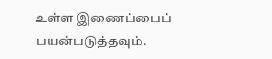உள்ள இணைப்பைப் பயன்படுத்தவும்.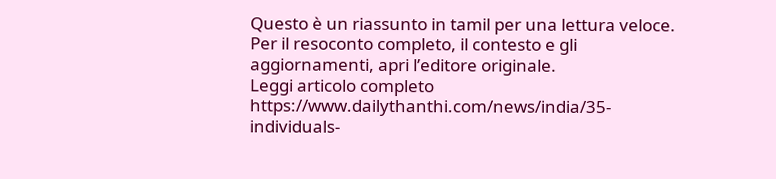Questo è un riassunto in tamil per una lettura veloce. Per il resoconto completo, il contesto e gli aggiornamenti, apri l’editore originale.
Leggi articolo completo
https://www.dailythanthi.com/news/india/35-individuals-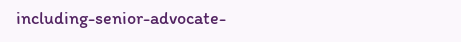including-senior-advocate-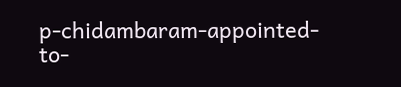p-chidambaram-appointed-to-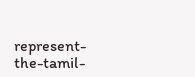represent-the-tamil-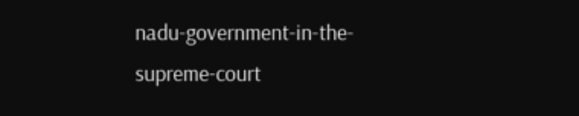nadu-government-in-the-supreme-court